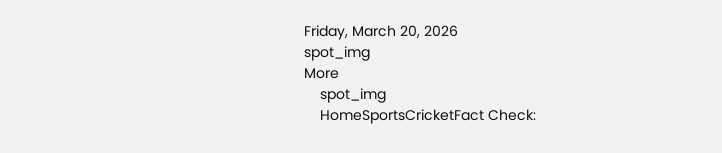Friday, March 20, 2026
spot_img
More
    spot_img
    HomeSportsCricketFact Check: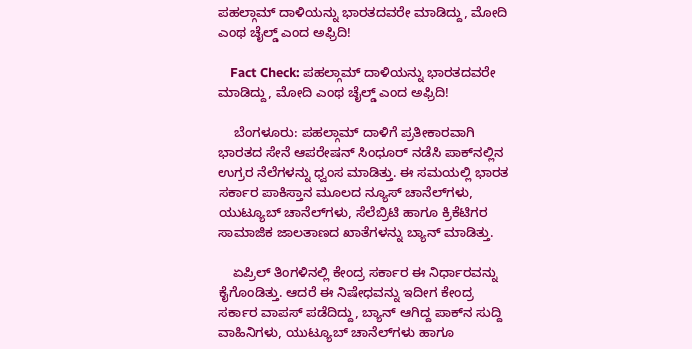ಪಹಲ್ಗಾಮ್‌ ದಾಳಿಯನ್ನು ಭಾರತದವರೇ ಮಾಡಿದ್ದು, ಮೋದಿ ಎಂಥ ಚೈಲ್ಡ್‌ ಎಂದ ಅಫ್ರಿದಿ!

    Fact Check: ಪಹಲ್ಗಾಮ್‌ ದಾಳಿಯನ್ನು ಭಾರತದವರೇ ಮಾಡಿದ್ದು, ಮೋದಿ ಎಂಥ ಚೈಲ್ಡ್‌ ಎಂದ ಅಫ್ರಿದಿ!

    ಬೆಂಗಳೂರು: ಪಹಲ್ಗಾಮ್‌ ದಾಳಿಗೆ ಪ್ರತೀಕಾರವಾಗಿ ಭಾರತದ ಸೇನೆ ಆಪರೇಷನ್‌ ಸಿಂಧೂರ್‌ ನಡೆಸಿ ಪಾಕ್‌ನಲ್ಲಿನ ಉಗ್ರರ ನೆಲೆಗಳನ್ನು ಧ್ವಂಸ ಮಾಡಿತ್ತು. ಈ ಸಮಯಲ್ಲಿ ಭಾರತ ಸರ್ಕಾರ ಪಾಕಿಸ್ತಾನ ಮೂಲದ ನ್ಯೂಸ್‌ ಚಾನೆಲ್‌ಗಳು, ಯುಟ್ಯೂಬ್‌ ಚಾನೆಲ್‌ಗಳು, ಸೆಲೆಬ್ರಿಟಿ ಹಾಗೂ ಕ್ರಿಕೆಟಿಗರ ಸಾಮಾಜಿಕ ಜಾಲತಾಣದ ಖಾತೆಗಳನ್ನು ಬ್ಯಾನ್‌ ಮಾಡಿತ್ತು.

    ಏಪ್ರಿಲ್‌ ತಿಂಗಳಿನಲ್ಲಿ ಕೇಂದ್ರ ಸರ್ಕಾರ ಈ ನಿರ್ಧಾರವನ್ನು ಕೈಗೊಂಡಿತ್ತು. ಆದರೆ ಈ ನಿಷೇಧವನ್ನು ಇದೀಗ ಕೇಂದ್ರ ಸರ್ಕಾರ ವಾಪಸ್‌ ಪಡೆದಿದ್ದು, ಬ್ಯಾನ್‌ ಆಗಿದ್ದ ಪಾಕ್‌ನ ಸುದ್ದಿ ವಾಹಿನಿಗಳು, ಯುಟ್ಯೂಬ್‌ ಚಾನೆಲ್‌ಗಳು ಹಾಗೂ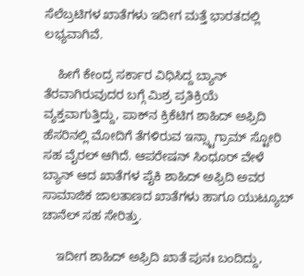ಸೆಲೆಬ್ರಟಿಗಳ ಖಾತೆಗಳು ಇದೀಗ ಮತ್ತೆ ಭಾರತದಲ್ಲಿ ಲಭ್ಯವಾಗಿವೆ.

    ಹೀಗೆ ಕೇಂದ್ರ ಸರ್ಕಾರ ವಿಧಿಸಿದ್ದ ಬ್ಯಾನ್‌ ತೆರವಾಗಿರುವುದರ ಬಗ್ಗೆ ಮಿಶ್ರ ಪ್ರತಿಕ್ರಿಯೆ ವ್ಯಕ್ತವಾಗುತ್ತಿದ್ದು, ಪಾಕ್‌ನ ಕ್ರಿಕೆಟಿಗ ಶಾಹಿದ್‌ ಅಫ್ರಿದಿ ಹೆಸರಿನಲ್ಲಿ ಮೋದಿಗೆ ತೆಗಳಿರುವ ಇನ್ಸ್ಟಾಗ್ರಾಮ್‌ ಸ್ಟೋರಿ ಸಹ ವೈರಲ್‌ ಆಗಿದೆ. ಆಪರೇಷನ್‌ ಸಿಂಧೂರ್‌ ವೇಳೆ ಬ್ಯಾನ್‌ ಆದ ಖಾತೆಗಳ ಪೈಕಿ ಶಾಹಿದ್‌ ಅಫ್ರಿದಿ ಅವರ ಸಾಮಾಜಿಕ ಜಾಲತಾಣದ ಖಾತೆಗಳು ಹಾಗೂ ಯುಟ್ಯೂಬ್‌ ಚಾನೆಲ್‌ ಸಹ ಸೇರಿತ್ತು.

    ಇದೀಗ ಶಾಹಿದ್‌ ಅಫ್ರಿದಿ ಖಾತೆ ಪುನಃ ಬಂದಿದ್ದು,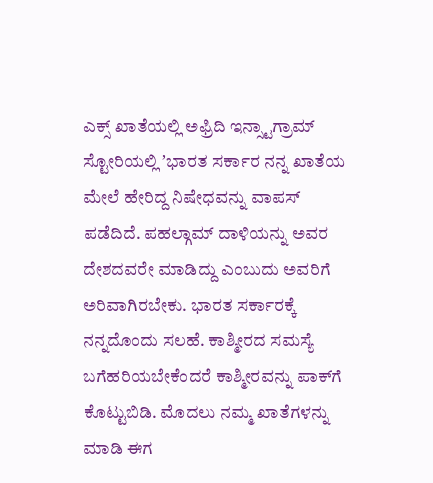ಎಕ್ಸ್‌ ಖಾತೆಯಲ್ಲಿ ಅಫ್ರಿದಿ ಇನ್ಸ್ಟಾಗ್ರಾಮ್‌ ಸ್ಟೋರಿಯಲ್ಲಿ ʼಭಾರತ ಸರ್ಕಾರ ನನ್ನ ಖಾತೆಯ ಮೇಲೆ ಹೇರಿದ್ದ ನಿಷೇಧವನ್ನು ವಾಪಸ್‌ ಪಡೆದಿದೆ. ಪಹಲ್ಗಾಮ್‌ ದಾಳಿಯನ್ನು ಅವರ ದೇಶದವರೇ ಮಾಡಿದ್ದು ಎಂಬುದು ಅವರಿಗೆ ಅರಿವಾಗಿರಬೇಕು. ಭಾರತ ಸರ್ಕಾರಕ್ಕೆ ನನ್ನದೊಂದು ಸಲಹೆ. ಕಾಶ್ಮೀರದ ಸಮಸ್ಯೆ ಬಗೆಹರಿಯಬೇಕೆಂದರೆ ಕಾಶ್ಮೀರವನ್ನು ಪಾಕ್‌ಗೆ ಕೊಟ್ಟುಬಿಡಿ. ಮೊದಲು ನಮ್ಮ ಖಾತೆಗಳನ್ನು ಮಾಡಿ ಈಗ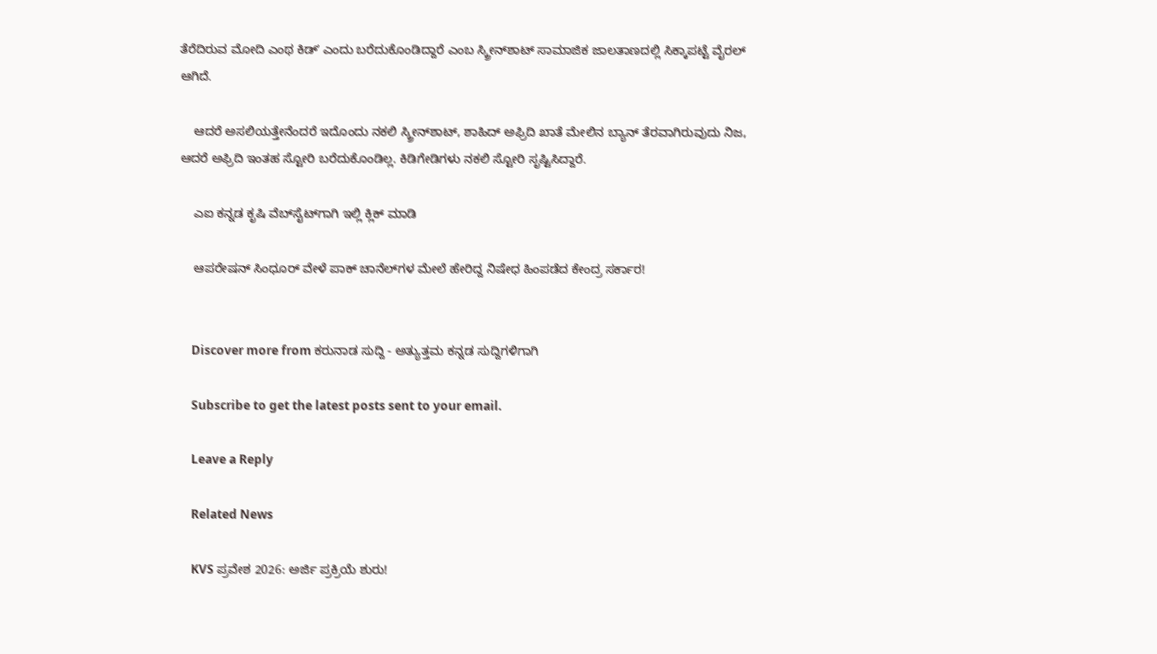ತೆರೆದಿರುವ ಮೋದಿ ಎಂಥ ಕಿಡ್‌ʼ ಎಂದು ಬರೆದುಕೊಂಡಿದ್ದಾರೆ ಎಂಬ ಸ್ಕ್ರೀನ್‌ಶಾಟ್‌ ಸಾಮಾಜಿಕ ಜಾಲತಾಣದಲ್ಲಿ ಸಿಕ್ಕಾಪಟ್ಟೆ ವೈರಲ್‌ ಆಗಿದೆ.

    ಆದರೆ ಅಸಲಿಯತ್ತೇನೆಂದರೆ ಇದೊಂದು ನಕಲಿ ಸ್ಕ್ರೀನ್‌ಶಾಟ್‌, ಶಾಹಿದ್‌ ಅಫ್ರಿದಿ ಖಾತೆ ಮೇಲಿನ ಬ್ಯಾನ್‌ ತೆರವಾಗಿರುವುದು ನಿಜ, ಆದರೆ ಅಫ್ರಿದಿ ಇಂತಹ ಸ್ಟೋರಿ ಬರೆದುಕೊಂಡಿಲ್ಲ. ಕಿಡಿಗೇಡಿಗಳು ನಕಲಿ ಸ್ಟೋರಿ ಸೃಷ್ಟಿಸಿದ್ದಾರೆ.

    ಎಐ ಕನ್ನಡ ಕೃಷಿ ವೆಬ್‌ಸೈಟ್‌ಗಾಗಿ ಇಲ್ಲಿ ಕ್ಲಿಕ್‌ ಮಾಡಿ

    ಆಪರೇಷನ್‌ ಸಿಂಧೂರ್‌ ವೇಳೆ ಪಾಕ್‌ ಚಾನೆಲ್‌ಗಳ ಮೇಲೆ ಹೇರಿದ್ದ ನಿಷೇಧ ಹಿಂಪಡೆದ ಕೇಂದ್ರ ಸರ್ಕಾರ!


    Discover more from ಕರುನಾಡ ಸುದ್ದಿ - ಅತ್ಯುತ್ತಮ ಕನ್ನಡ ಸುದ್ದಿಗಳಿಗಾಗಿ

    Subscribe to get the latest posts sent to your email.

    Leave a Reply

    Related News

    KVS ಪ್ರವೇಶ 2026: ಅರ್ಜಿ ಪ್ರಕ್ರಿಯೆ ಶುರು!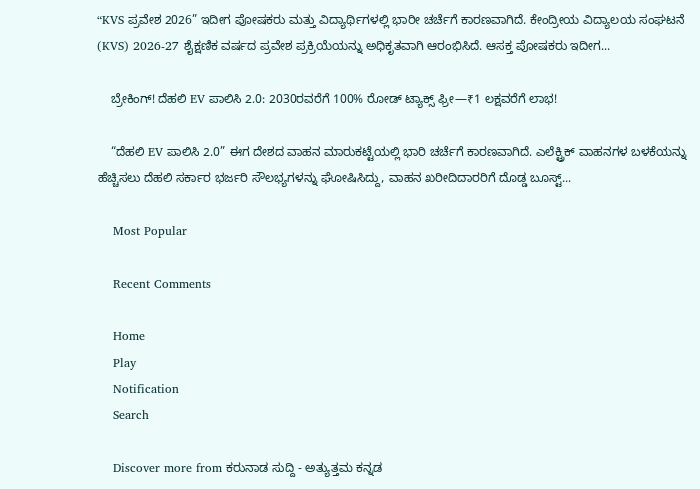“KVS ಪ್ರವೇಶ 2026” ಇದೀಗ ಪೋಷಕರು ಮತ್ತು ವಿದ್ಯಾರ್ಥಿಗಳಲ್ಲಿ ಭಾರೀ ಚರ್ಚೆಗೆ ಕಾರಣವಾಗಿದೆ. ಕೇಂದ್ರೀಯ ವಿದ್ಯಾಲಯ ಸಂಘಟನೆ (KVS) 2026-27 ಶೈಕ್ಷಣಿಕ ವರ್ಷದ ಪ್ರವೇಶ ಪ್ರಕ್ರಿಯೆಯನ್ನು ಅಧಿಕೃತವಾಗಿ ಆರಂಭಿಸಿದೆ. ಆಸಕ್ತ ಪೋಷಕರು ಇದೀಗ...

    ಬ್ರೇಕಿಂಗ್! ದೆಹಲಿ EV ಪಾಲಿಸಿ 2.0: 2030ರವರೆಗೆ 100% ರೋಡ್ ಟ್ಯಾಕ್ಸ್ ಫ್ರೀ—₹1 ಲಕ್ಷವರೆಗೆ ಲಾಭ!

    “ದೆಹಲಿ EV ಪಾಲಿಸಿ 2.0” ಈಗ ದೇಶದ ವಾಹನ ಮಾರುಕಟ್ಟೆಯಲ್ಲಿ ಭಾರಿ ಚರ್ಚೆಗೆ ಕಾರಣವಾಗಿದೆ. ಎಲೆಕ್ಟ್ರಿಕ್ ವಾಹನಗಳ ಬಳಕೆಯನ್ನು ಹೆಚ್ಚಿಸಲು ದೆಹಲಿ ಸರ್ಕಾರ ಭರ್ಜರಿ ಸೌಲಭ್ಯಗಳನ್ನು ಘೋಷಿಸಿದ್ದು, ವಾಹನ ಖರೀದಿದಾರರಿಗೆ ದೊಡ್ಡ ಬೂಸ್ಟ್...

    Most Popular

    Recent Comments

    Home
    Play
    Notification
    Search

    Discover more from ಕರುನಾಡ ಸುದ್ದಿ - ಅತ್ಯುತ್ತಮ ಕನ್ನಡ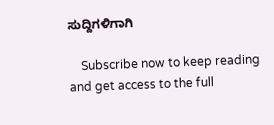ಸುದ್ದಿಗಳಿಗಾಗಿ

    Subscribe now to keep reading and get access to the full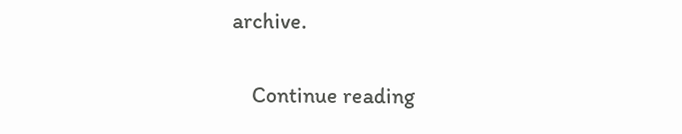archive.

    Continue reading